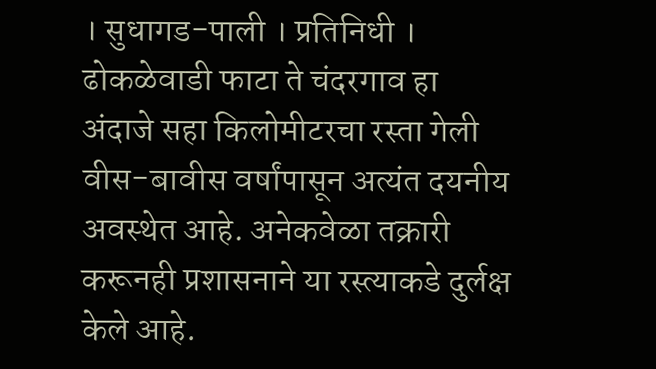। सुधागड-पाली । प्रतिनिधी ।
ढोकळेवाडी फाटा ते चंदरगाव हा अंदाजे सहा किलोमीटरचा रस्ता गेली वीस-बावीस वर्षांपासून अत्यंत दयनीय अवस्थेत आहे. अनेकवेळा तक्रारी करूनही प्रशासनाने या रस्त्याकडे दुर्लक्ष केले आहे.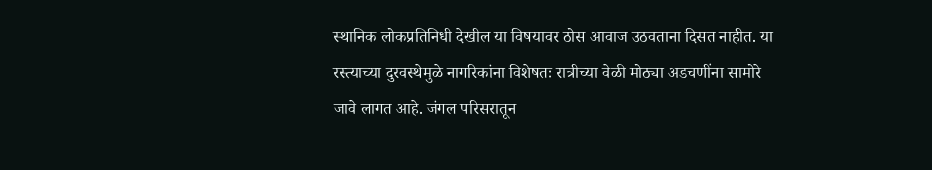स्थानिक लोकप्रतिनिधी देखील या विषयावर ठोस आवाज उठवताना दिसत नाहीत. या रस्त्याच्या दुरवस्थेमुळे नागरिकांना विशेषतः रात्रीच्या वेळी मोठ्या अडचणींना सामोरे जावे लागत आहे. जंगल परिसरातून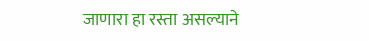जाणारा हा रस्ता असल्याने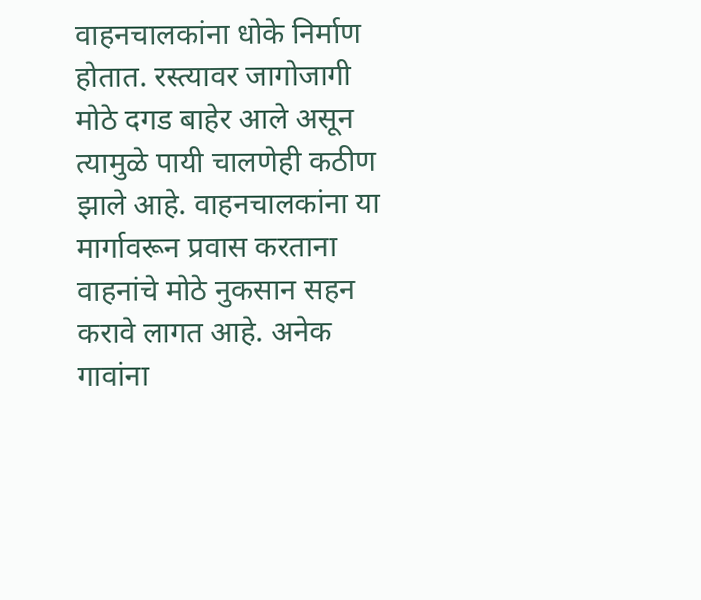वाहनचालकांना धोके निर्माण होतात. रस्त्यावर जागोजागी मोठे दगड बाहेर आले असून त्यामुळे पायी चालणेही कठीण झाले आहे. वाहनचालकांना या मार्गावरून प्रवास करताना वाहनांचे मोठे नुकसान सहन करावे लागत आहे. अनेक गावांना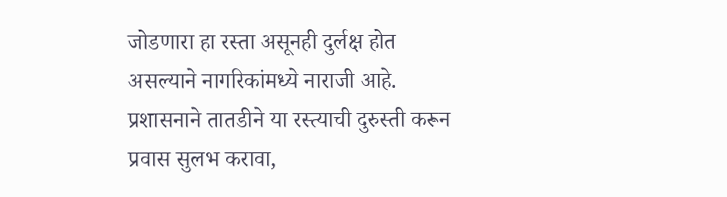जोडणारा हा रस्ता असूनही दुर्लक्ष होत असल्याने नागरिकांमध्ये नाराजी आहे. प्रशासनाने तातडीने या रस्त्याची दुरुस्ती करून प्रवास सुलभ करावा,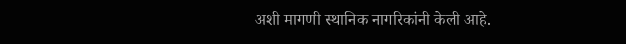अशी मागणी स्थानिक नागरिकांनी केली आहे.